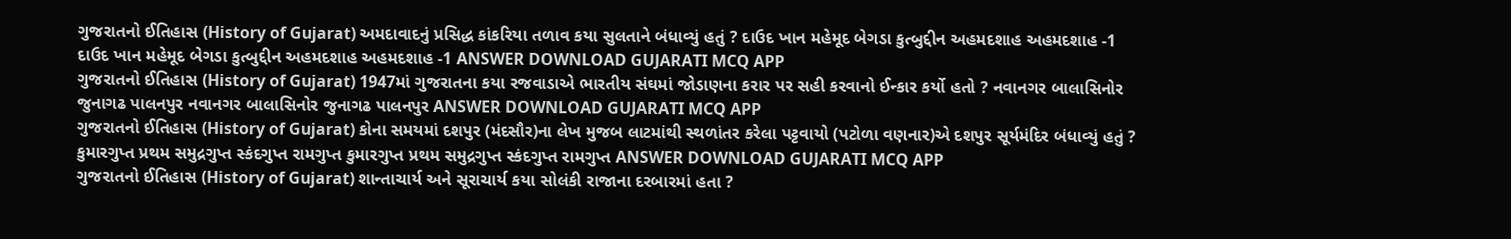ગુજરાતનો ઈતિહાસ (History of Gujarat) અમદાવાદનું પ્રસિદ્ધ કાંકરિયા તળાવ કયા સુલતાને બંધાવ્યું હતું ? દાઉદ ખાન મહેમૂદ બેગડા કુત્બુદ્દીન અહમદશાહ અહમદશાહ -1 દાઉદ ખાન મહેમૂદ બેગડા કુત્બુદ્દીન અહમદશાહ અહમદશાહ -1 ANSWER DOWNLOAD GUJARATI MCQ APP
ગુજરાતનો ઈતિહાસ (History of Gujarat) 1947માં ગુજરાતના કયા રજવાડાએ ભારતીય સંઘમાં જોડાણના કરાર પર સહી કરવાનો ઈન્કાર કર્યો હતો ? નવાનગર બાલાસિનોર જુનાગઢ પાલનપુર નવાનગર બાલાસિનોર જુનાગઢ પાલનપુર ANSWER DOWNLOAD GUJARATI MCQ APP
ગુજરાતનો ઈતિહાસ (History of Gujarat) કોના સમયમાં દશપુર (મંદસૌર)ના લેખ મુજબ લાટમાંથી સ્થળાંતર કરેલા પટ્ટવાયો (પટોળા વણનાર)એ દશપુર સૂર્યમંદિર બંધાવ્યું હતું ? કુમારગુપ્ત પ્રથમ સમુદ્રગુપ્ત સ્કંદગુપ્ત રામગુપ્ત કુમારગુપ્ત પ્રથમ સમુદ્રગુપ્ત સ્કંદગુપ્ત રામગુપ્ત ANSWER DOWNLOAD GUJARATI MCQ APP
ગુજરાતનો ઈતિહાસ (History of Gujarat) શાન્તાચાર્ય અને સૂરાચાર્ય કયા સોલંકી રાજાના દરબારમાં હતા ?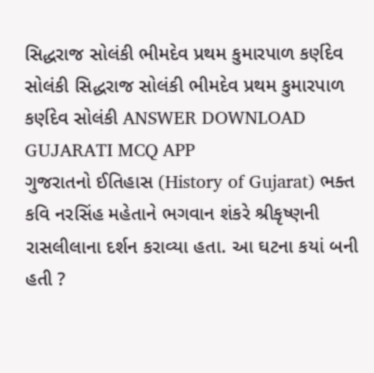સિદ્ધરાજ સોલંકી ભીમદેવ પ્રથમ કુમારપાળ કર્ણદેવ સોલંકી સિદ્ધરાજ સોલંકી ભીમદેવ પ્રથમ કુમારપાળ કર્ણદેવ સોલંકી ANSWER DOWNLOAD GUJARATI MCQ APP
ગુજરાતનો ઈતિહાસ (History of Gujarat) ભક્ત કવિ નરસિંહ મહેતાને ભગવાન શંકરે શ્રીકૃષ્ણની રાસલીલાના દર્શન કરાવ્યા હતા. આ ઘટના કયાં બની હતી ?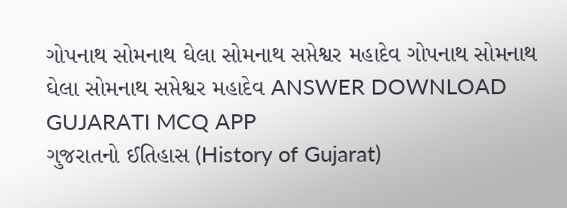ગોપનાથ સોમનાથ ઘેલા સોમનાથ સપ્તેશ્વર મહાદેવ ગોપનાથ સોમનાથ ઘેલા સોમનાથ સપ્તેશ્વર મહાદેવ ANSWER DOWNLOAD GUJARATI MCQ APP
ગુજરાતનો ઈતિહાસ (History of Gujarat)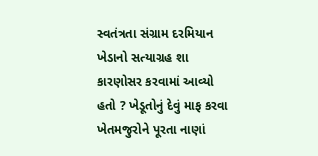સ્વતંત્રતા સંગ્રામ દરમિયાન ખેડાનો સત્યાગ્રહ શા કારણોસર કરવામાં આવ્યો હતો ? ખેડૂતોનું દેવું માફ કરવા ખેતમજુરોને પૂરતા નાણાં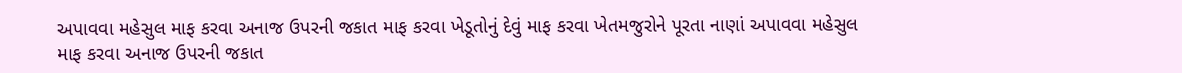અપાવવા મહેસુલ માફ કરવા અનાજ ઉપરની જકાત માફ કરવા ખેડૂતોનું દેવું માફ કરવા ખેતમજુરોને પૂરતા નાણાં અપાવવા મહેસુલ માફ કરવા અનાજ ઉપરની જકાત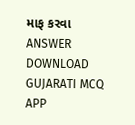માફ કરવા ANSWER DOWNLOAD GUJARATI MCQ APP